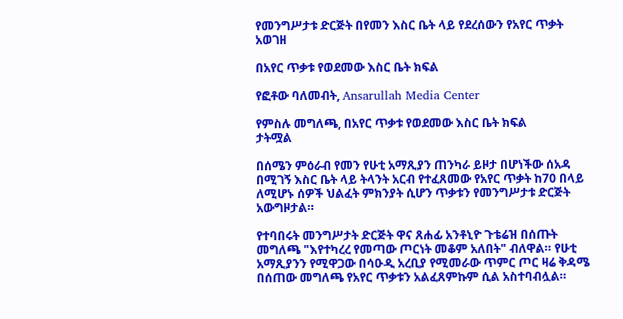የመንግሥታቱ ድርጅት በየመን እስር ቤት ላይ የደረሰውን የአየር ጥቃት አወገዘ

በአየር ጥቃቱ የወደመው እስር ቤት ክፍል

የፎቶው ባለመብት, Ansarullah Media Center

የምስሉ መግለጫ, በአየር ጥቃቱ የወደመው እስር ቤት ክፍል
ታትሟል

በሰሜን ምዕራብ የመን የሁቲ አማጺያን ጠንካራ ይዞታ በሆነችው ሰአዳ በሚገኝ እስር ቤት ላይ ትላንት አርብ የተፈጸመው የአየር ጥቃት ከ70 በላይ ለሚሆኑ ሰዎች ህልፈት ምክንያት ሲሆን ጥቃቱን የመንግሥታቱ ድርጅት አውግዞታል።

የተባበሩት መንግሥታት ድርጅት ዋና ጸሐፊ አንቶኒዮ ጉቴሬዝ በሰጡት መግለጫ "እየተካረረ የመጣው ጦርነት መቆም አለበት" ብለዋል። የሁቲ አማጺያንን የሚዋጋው በሳዑዲ አረቢያ የሚመራው ጥምር ጦር ዛሬ ቅዳሜ በሰጠው መግለጫ የአየር ጥቃቱን አልፈጸምኩም ሲል አስተባብሏል።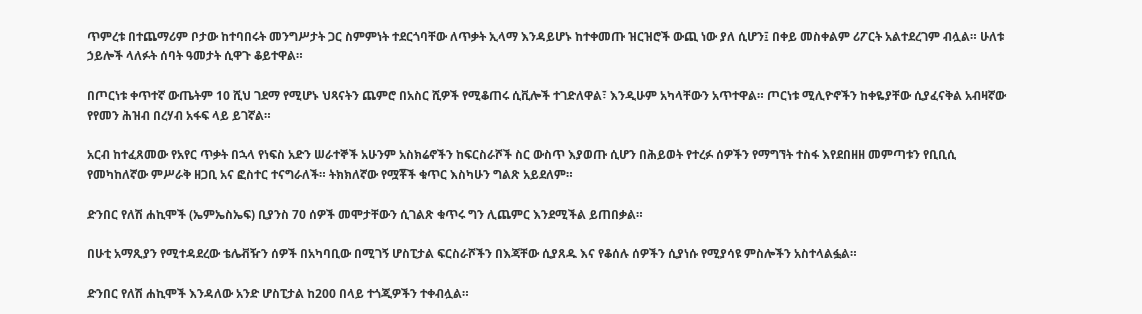ጥምረቱ በተጨማሪም ቦታው ከተባበሩት መንግሥታት ጋር ስምምነት ተደርጎባቸው ለጥቃት ኢላማ እንዳይሆኑ ከተቀመጡ ዝርዝሮች ውጪ ነው ያለ ሲሆን፤ በቀይ መስቀልም ሪፖርት አልተደረገም ብሏል። ሁለቱ ኃይሎች ላለፉት ሰባት ዓመታት ሲዋጉ ቆይተዋል።

በጦርነቱ ቀጥተኛ ውጤትም 10 ሺህ ገደማ የሚሆኑ ህጻናትን ጨምሮ በአስር ሺዎች የሚቆጠሩ ሲቪሎች ተገድለዋል፣ እንዲሁም አካላቸውን አጥተዋል። ጦርነቱ ሚሊዮኖችን ከቀዬያቸው ሲያፈናቅል አብዛኛው የየመን ሕዝብ በረሃብ አፋፍ ላይ ይገኛል።

አርብ ከተፈጸመው የአየር ጥቃት በኋላ የነፍስ አድን ሠራተኞች አሁንም አስክሬኖችን ከፍርስራሾች ስር ውስጥ እያወጡ ሲሆን በሕይወት የተረፉ ሰዎችን የማግኘት ተስፋ እየደበዘዘ መምጣቱን የቢቢሲ የመካከለኛው ምሥራቅ ዘጋቢ አና ፎስተር ተናግራለች። ትክክለኛው የሟቾች ቁጥር እስካሁን ግልጽ አይደለም።

ድንበር የለሽ ሐኪሞች (ኤምኤስኤፍ) ቢያንስ 70 ሰዎች መሞታቸውን ሲገልጽ ቁጥሩ ግን ሊጨምር እንደሚችል ይጠበቃል።

በሁቲ አማጺያን የሚተዳደረው ቴሌቭዥን ሰዎች በአካባቢው በሚገኝ ሆስፒታል ፍርስራሾችን በእጃቸው ሲያጸዱ እና የቆሰሉ ሰዎችን ሲያነሱ የሚያሳዩ ምስሎችን አስተላልፏል።

ድንበር የለሽ ሐኪሞች እንዳለው አንድ ሆስፒታል ከ200 በላይ ተጎጂዎችን ተቀብሏል።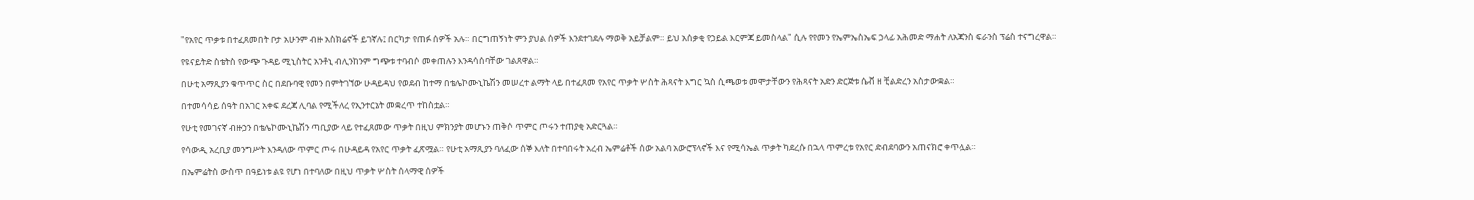"የአየር ጥቃቱ በተፈጸመበት ቦታ አሁንም ብዙ አስክሬኖች ይገኛሉ፤ በርካታ የጠፉ ሰዎች አሉ። በርግጠኝነት ምን ያህል ሰዎች እንደተገደሉ ማወቅ አይቻልም። ይህ አሰቃቂ የኃይል እርምጃ ይመስላል" ሲሉ የየመን የኤምኤስኤፍ ኃላፊ አሕመድ ማሐት ለአጃንስ ፍራንስ ፕሬስ ተናግረዋል።

የዩናይትድ ስቴትስ የውጭ ጉዳይ ሚኒስትር አንቶኒ ብሊንከንም ግጭቱ ተባብሶ መቀጠሉን እንዳሳሰባቸው ገልጸዋል።

በሁቲ አማጺያን ቁጥጥር ስር በደቡባዊ የመን በምትገኘው ሁዳይዳህ የወደብ ከተማ በቴሌኮሙኒኬሽን መሠረተ ልማት ላይ በተፈጸመ የአየር ጥቃት ሦስት ሕጻናት እግር ኳስ ሲጫወቱ መሞታቸውን የሕጻናት አድን ድርጅቱ ሴቭ ዘ ቺልድረን አስታውቋል።

በተመሳሳይ ሰዓት በአገር አቀፍ ደረጃ ሊባል የሚችለረ የኢንተርኔት መቋረጥ ተከስቷል።

የሁቲ የመገናኛ ብዙኃን በቴሌኮሙኒኬሽን ጣቢያው ላይ የተፈጸመው ጥቃት በዚህ ምክንያት መሆኑን ጠቅሶ ጥምር ጦሩን ተጠያቂ አድርጓል።

የሳውዲ አረቢያ መንግሥት እንዳለው ጥምር ጦሩ በሁዳይዳ የአየር ጥቃት ፈጽሟል። የሁቲ አማጺያን ባለፈው ሰኞ እለት በተባበሩት አረብ ኤምሬቶች ሰው አልባ አውሮፕላኖች እና የሚሳኤል ጥቃት ካደረሱ በኋላ ጥምረቱ የአየር ድብደባውን አጠናክሮ ቀጥሏል።

በኤምሬትስ ውስጥ በዓይነቱ ልዩ የሆነ በተባለው በዚህ ጥቃት ሦስት ሰላማዊ ሰዎች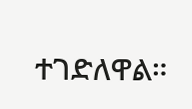ተገድለዋል።